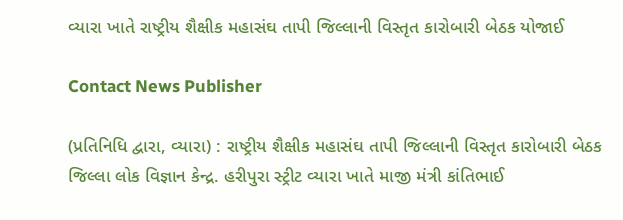વ્યારા ખાતે રાષ્ટ્રીય શૈક્ષીક મહાસંઘ તાપી જિલ્લાની વિસ્તૃત કારોબારી બેઠક યોજાઈ

Contact News Publisher

(પ્રતિનિધિ દ્વારા, વ્યારા) : રાષ્ટ્રીય શૈક્ષીક મહાસંઘ તાપી જિલ્લાની વિસ્તૃત કારોબારી બેઠક જિલ્લા લોક વિજ્ઞાન કેન્દ્ર. હરીપુરા સ્ટ્રીટ વ્યારા ખાતે માજી મંત્રી કાંતિભાઈ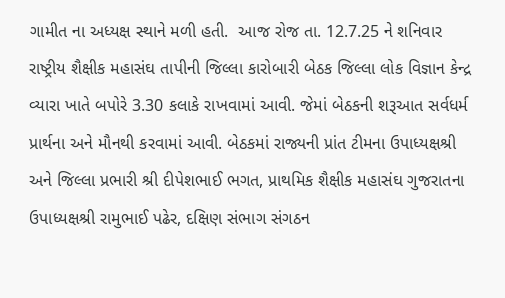ગામીત ના અધ્યક્ષ સ્થાને મળી હતી.  આજ રોજ તા. 12.7.25 ને શનિવાર રાષ્ટ્રીય શૈક્ષીક મહાસંઘ તાપીની જિલ્લા કારોબારી બેઠક જિલ્લા લોક વિજ્ઞાન કેન્દ્ર વ્યારા ખાતે બપોરે 3.30 કલાકે રાખવામાં આવી. જેમાં બેઠકની શરૂઆત સર્વધર્મ પ્રાર્થના અને મૌનથી કરવામાં આવી. બેઠકમાં રાજ્યની પ્રાંત ટીમના ઉપાધ્યક્ષશ્રી અને જિલ્લા પ્રભારી શ્રી દીપેશભાઈ ભગત, પ્રાથમિક શૈક્ષીક મહાસંઘ ગુજરાતના ઉપાધ્યક્ષશ્રી રામુભાઈ પઢેર, દક્ષિણ સંભાગ સંગઠન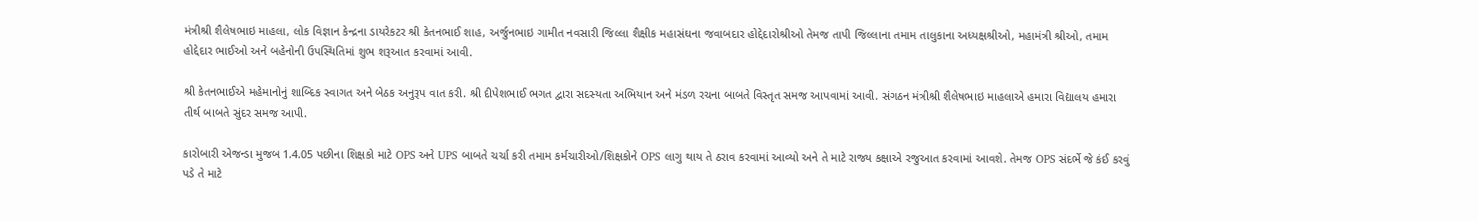મંત્રીશ્રી શૈલેષભાઇ માહલા, લોક વિજ્ઞાન કેન્દ્રના ડાયરેકટર શ્રી કેતનભાઈ શાહ, અર્જુનભાઇ ગામીત નવસારી જિલ્લા શૈક્ષીક મહાસંઘના જવાબદાર હોદ્દેદારોશ્રીઓ તેમજ તાપી જિલ્લાના તમામ તાલુકાના અધ્યક્ષશ્રીઓ, મહામંત્રી શ્રીઓ, તમામ હોદ્દેદાર ભાઈઓ અને બહેનોની ઉપસ્થિતિમાં શુભ શરૂઆત કરવામાં આવી.

શ્રી કેતનભાઈએ મહેમાનોનું શાબ્દિક સ્વાગત અને બેઠક અનુરૂપ વાત કરી. શ્રી દીપેશભાઈ ભગત દ્વારા સદસ્યતા અભિયાન અને મંડળ રચના બાબતે વિસ્તૃત સમજ આપવામાં આવી. સંગઠન મંત્રીશ્રી શૈલેષભાઇ માહલાએ હમારા વિદ્યાલય હમારા તીર્થ બાબતે સુંદર સમજ આપી.

કારોબારી એજન્ડા મુજબ 1.4.05 પછીના શિક્ષકો માટે OPS અને UPS બાબતે ચર્ચા કરી તમામ કર્મચારીઓ/શિક્ષકોને OPS લાગુ થાય તે ઠરાવ કરવામાં આવ્યો અને તે માટે રાજ્ય કક્ષાએ રજુઆત કરવામાં આવશે. તેમજ OPS સંદર્ભે જે કંઈ કરવું પડે તે માટે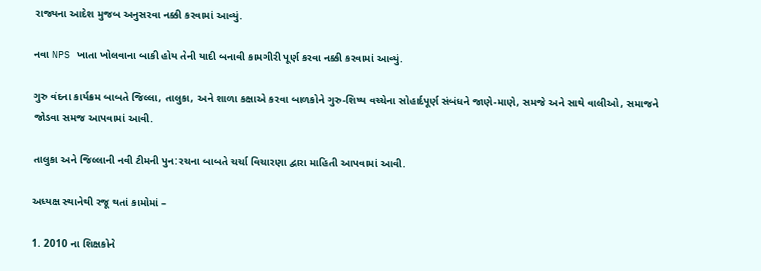રાજ્યના આદેશ મુજબ અનુસરવા નક્કી કરવામાં આવ્યું.

નવા NPS ખાતા ખોલવાના બાકી હોય તેની યાદી બનાવી કામગીરી પૂર્ણ કરવા નક્કી કરવામાં આવ્યું.

ગુરુ વંદના કાર્યક્રમ બાબતે જિલ્લા, તાલુકા, અને શાળા કક્ષાએ કરવા બાળકોને ગુરુ-શિષ્ય વચ્ચેના સોહાર્દપૂર્ણ સંબંધને જાણે-માણે, સમજે અને સાથે વાલીઓ, સમાજને જોડવા સમજ આપવામાં આવી.

તાલુકા અને જિલ્લાની નવી ટીમની પુન:રચના બાબતે ચર્ચા વિચારણા દ્વારા માહિતી આપવામાં આવી.

અધ્યક્ષ સ્થાનેથી રજૂ થતાં કામોમાં –

1. 2010 ના શિક્ષકોને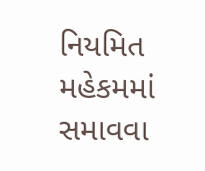નિયમિત મહેકમમાં સમાવવા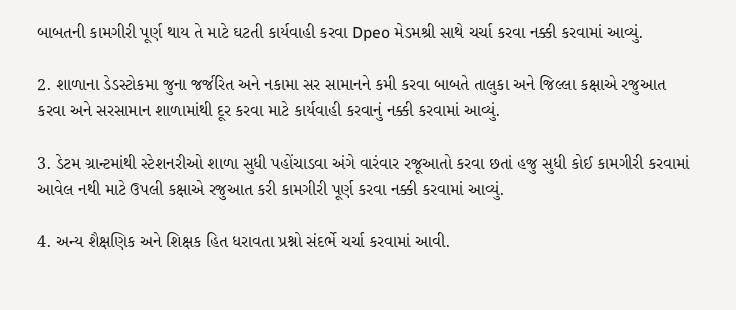બાબતની કામગીરી પૂર્ણ થાય તે માટે ઘટતી કાર્યવાહી કરવા Dpeo મેડમશ્રી સાથે ચર્ચા કરવા નક્કી કરવામાં આવ્યું.

2. શાળાના ડેડસ્ટોકમા જુના જર્જરિત અને નકામા સર સામાનને કમી કરવા બાબતે તાલુકા અને જિલ્લા કક્ષાએ રજુઆત કરવા અને સરસામાન શાળામાંથી દૂર કરવા માટે કાર્યવાહી કરવાનું નક્કી કરવામાં આવ્યું.

3. ડેટમ ગ્રાન્ટમાંથી સ્ટેશનરીઓ શાળા સુધી પહોંચાડવા અંગે વારંવાર રજૂઆતો કરવા છતાં હજુ સુધી કોઈ કામગીરી કરવામાં આવેલ નથી માટે ઉપલી કક્ષાએ રજુઆત કરી કામગીરી પૂર્ણ કરવા નક્કી કરવામાં આવ્યું.

4. અન્ય શૈક્ષણિક અને શિક્ષક હિત ધરાવતા પ્રશ્નો સંદર્ભે ચર્ચા કરવામાં આવી.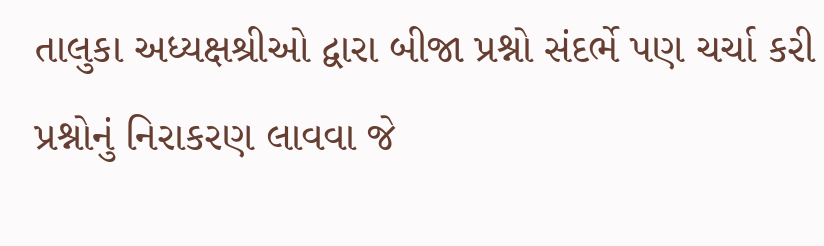તાલુકા અધ્યક્ષશ્રીઓ દ્વારા બીજા પ્રશ્નો સંદર્ભે પણ ચર્ચા કરી પ્રશ્નોનું નિરાકરણ લાવવા જે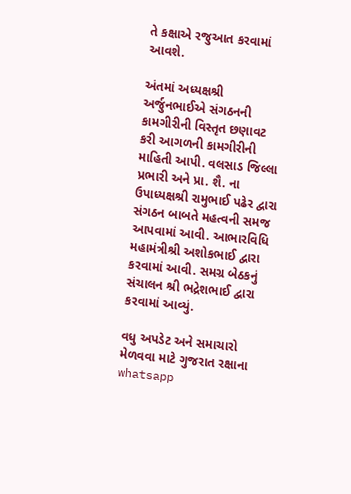તે કક્ષાએ રજુઆત કરવામાં આવશે.

અંતમાં અધ્યક્ષશ્રી અર્જુનભાઈએ સંગઠનની કામગીરીની વિસ્તૃત છણાવટ કરી આગળની કામગીરીની માહિતી આપી. વલસાડ જિલ્લા પ્રભારી અને પ્રા. શૈ. ના ઉપાધ્યક્ષશ્રી રામુભાઈ પઢેર દ્વારા સંગઠન બાબતે મહત્વની સમજ આપવામાં આવી. આભારવિધિ મહામંત્રીશ્રી અશોકભાઈ દ્વારા કરવામાં આવી. સમગ્ર બેઠકનું સંચાલન શ્રી ભદ્રેશભાઈ દ્વારા કરવામાં આવ્યું.

વધુ અપડેટ અને સમાચારો મેળવવા માટે ગુજરાત રક્ષાના whatsapp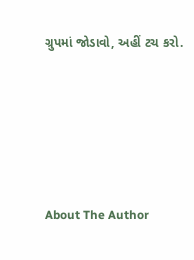ગ્રુપમાં જોડાવો, અહીં ટચ કરો.





About The Author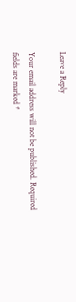Leave a Reply

Your email address will not be published. Required fields are marked *